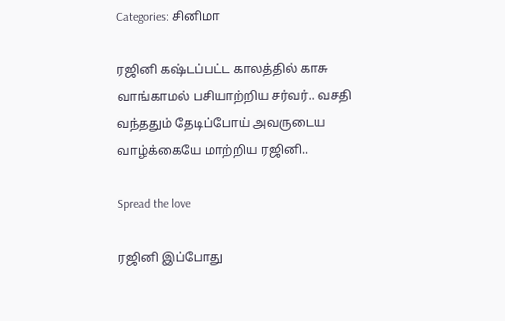Categories: சினிமா

ரஜினி கஷ்டப்பட்ட காலத்தில் காசு வாங்காமல் பசியாற்றிய சர்வர்.. வசதி வந்ததும் தேடிப்போய் அவருடைய வாழ்க்கையே மாற்றிய ரஜினி..

Spread the love

ரஜினி இப்போது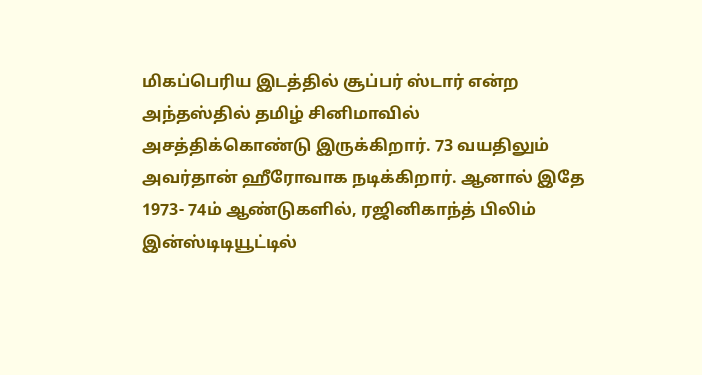மிகப்பெரிய இடத்தில் சூப்பர் ஸ்டார் என்ற அந்தஸ்தில் தமிழ் சினிமாவில் அசத்திக்கொண்டு இருக்கிறார். 73 வயதிலும் அவர்தான் ஹீரோவாக நடிக்கிறார். ஆனால் இதே 1973- 74ம் ஆண்டுகளில், ரஜினிகாந்த் பிலிம் இன்ஸ்டிடியூட்டில்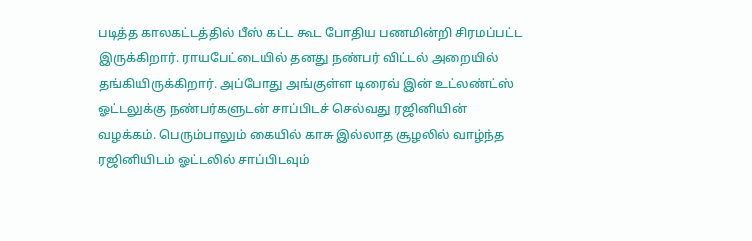படித்த காலகட்டத்தில் பீஸ் கட்ட கூட போதிய பணமின்றி சிரமப்பட்ட இருக்கிறார். ராயபேட்டையில் தனது நண்பர் விட்டல் அறையில் தங்கியிருக்கிறார். அப்போது அங்குள்ள டிரைவ் இன் உட்லண்ட்ஸ் ஓட்டலுக்கு நண்பர்களுடன் சாப்பிடச் செல்வது ரஜினியின் வழக்கம். பெரும்பாலும் கையில் காசு இல்லாத சூழலில் வாழ்ந்த ரஜினியிடம் ஓட்டலில் சாப்பிடவும்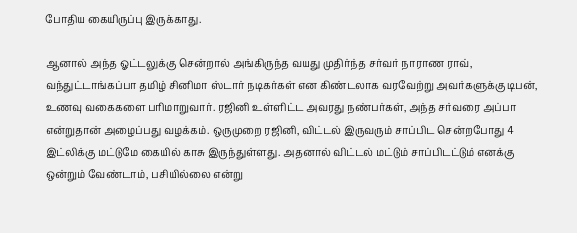போதிய கையிருப்பு இருக்காது.

ஆனால் அந்த ஓட்டலுக்கு சென்றால் அங்கிருந்த வயது முதிர்ந்த சர்வர் நாராண ராவ், வந்துட்டாங்கப்பா தமிழ் சினிமா ஸ்டார் நடிகர்கள் என கிண்டலாக வரவேற்று அவர்களுக்கு டிபன், உணவு வகைகளை பரிமாறுவார். ரஜினி உள்ளிட்ட அவரது நண்பர்கள், அந்த சர்வரை அப்பா என்றுதான் அழைப்பது வழக்கம். ஒருமுறை ரஜினி, விட்டல் இருவரும் சாப்பிட சென்றபோது 4 இட்லிக்கு மட்டுமே கையில் காசு இருந்துள்ளது. அதனால் விட்டல் மட்டும் சாப்பிடட்டும் எனக்கு ஒன்றும் வேண்டாம், பசியில்லை என்று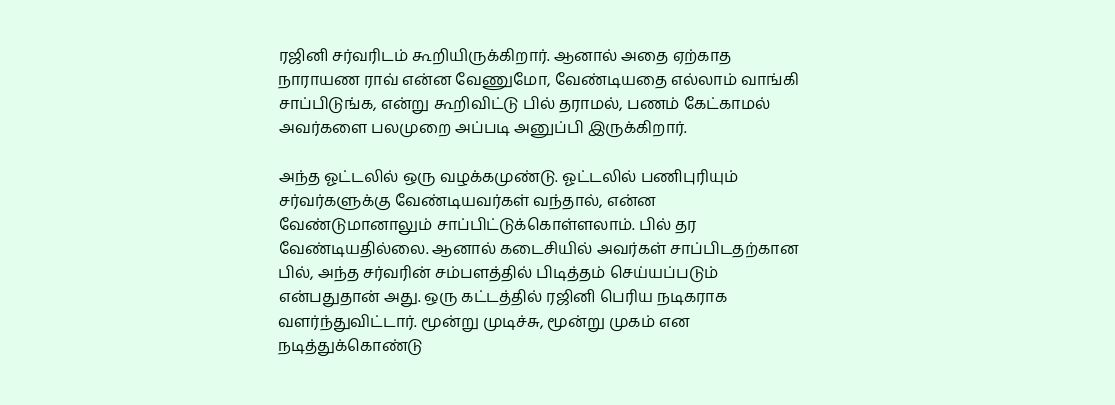ரஜினி சர்வரிடம் கூறியிருக்கிறார். ஆனால் அதை ஏற்காத நாராயண ராவ் என்ன வேணுமோ, வேண்டியதை எல்லாம் வாங்கி சாப்பிடுங்க, என்று கூறிவிட்டு பில் தராமல், பணம் கேட்காமல் அவர்களை பலமுறை அப்படி அனுப்பி இருக்கிறார்.

அந்த ஓட்டலில் ஒரு வழக்கமுண்டு. ஓட்டலில் பணிபுரியும் சர்வர்களுக்கு வேண்டியவர்கள் வந்தால், என்ன வேண்டுமானாலும் சாப்பிட்டுக்கொள்ளலாம். பில் தர வேண்டியதில்லை. ஆனால் கடைசியில் அவர்கள் சாப்பிடதற்கான பில், அந்த சர்வரின் சம்பளத்தில் பிடித்தம் செய்யப்படும் என்பதுதான் அது. ஒரு கட்டத்தில் ரஜினி பெரிய நடிகராக வளர்ந்துவிட்டார். மூன்று முடிச்சு, மூன்று முகம் என நடித்துக்கொண்டு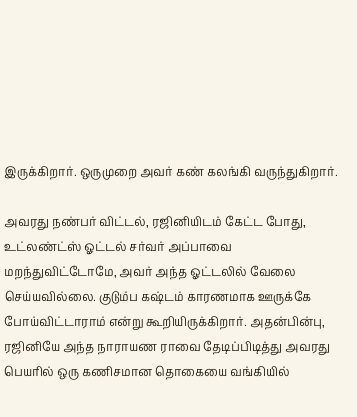இருக்கிறார். ஒருமுறை அவர் கண் கலங்கி வருந்துகிறார்.

அவரது நண்பர் விட்டல், ரஜினியிடம் கேட்ட போது, உட்லண்ட்ஸ் ஓட்டல் சர்வர் அப்பாவை மறந்துவிட்டோமே, அவர் அந்த ஓட்டலில் வேலை செய்யவில்லை. குடும்ப கஷ்டம் காரணமாக ஊருக்கே போய்விட்டாராம் என்று கூறியிருக்கிறார். அதன்பின்பு, ரஜினியே அந்த நாராயண ராவை தேடிப்பிடித்து அவரது பெயரில் ஒரு கணிசமான தொகையை வங்கியில்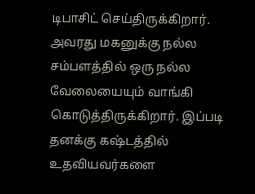டிபாசிட் செய்திருக்கிறார். அவரது மகனுக்கு நல்ல சம்பளத்தில் ஒரு நல்ல வேலையையும் வாங்கி கொடுத்திருக்கிறார். இப்படி தனக்கு கஷ்டத்தில் உதவியவர்களை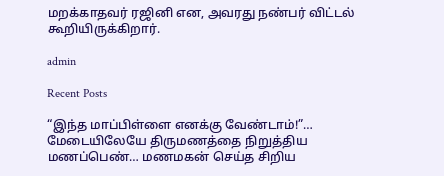மறக்காதவர் ரஜினி என, அவரது நண்பர் விட்டல் கூறியிருக்கிறார்.

admin

Recent Posts

“இந்த மாப்பிள்ளை எனக்கு வேண்டாம்!”… மேடையிலேயே திருமணத்தை நிறுத்திய மணப்பெண்… மணமகன் செய்த சிறிய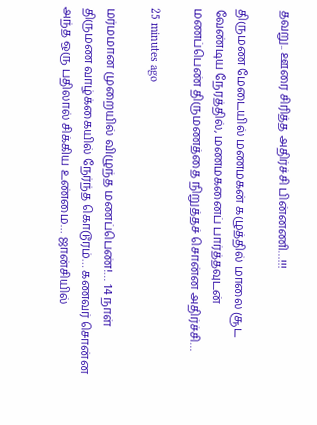தவறு.. ஊரை சிரித்த அதிர்ச்சி பின்னணி…!!!

திருமண மேடையில் மணமகன் கழுத்தில் மாலை சூட வேண்டிய நேரத்தில், மணமகனைப் பார்த்தவுடன் மணப்பெண் திருமணத்தை நிறுத்தச் சொன்ன அதிர்ச்சி…

25 minutes ago

மர்மமான முறையில் விழுந்த மணப்பெண்!… 14 நாள் திருமண வாழ்க்கையில் நேர்ந்த கொடூரம்… கணவர் சொன்ன அந்த ஒரு பதிலால் சிக்கிய உண்மை… ஜான்சியில்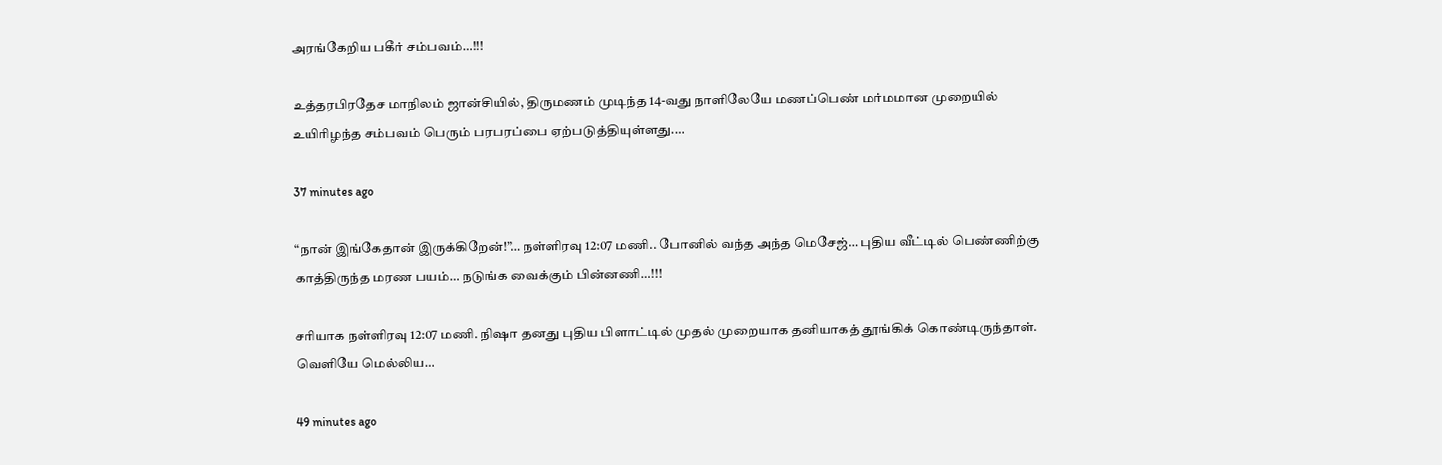அரங்கேறிய பகீர் சம்பவம்…!!!

உத்தரபிரதேச மாநிலம் ஜான்சியில், திருமணம் முடிந்த 14-வது நாளிலேயே மணப்பெண் மர்மமான முறையில் உயிரிழந்த சம்பவம் பெரும் பரபரப்பை ஏற்படுத்தியுள்ளது.…

37 minutes ago

“நான் இங்கேதான் இருக்கிறேன்!”… நள்ளிரவு 12:07 மணி.. போனில் வந்த அந்த மெசேஜ்… புதிய வீட்டில் பெண்ணிற்கு காத்திருந்த மரண பயம்… நடுங்க வைக்கும் பின்னணி…!!!

சரியாக நள்ளிரவு 12:07 மணி. நிஷா தனது புதிய பிளாட்டில் முதல் முறையாக தனியாகத் தூங்கிக் கொண்டிருந்தாள். வெளியே மெல்லிய…

49 minutes ago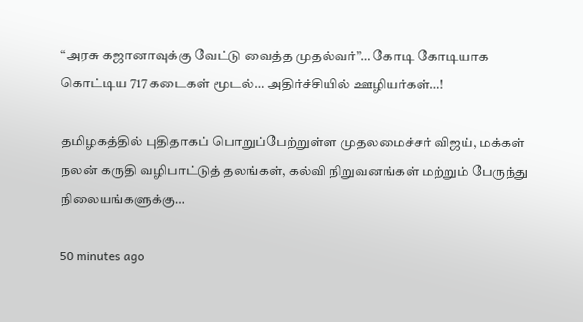“அரசு கஜானாவுக்கு வேட்டு வைத்த முதல்வர்”… கோடி கோடியாக கொட்டிய 717 கடைகள் மூடல்… அதிர்ச்சியில் ஊழியர்கள்…!

தமிழகத்தில் புதிதாகப் பொறுப்பேற்றுள்ள முதலமைச்சர் விஜய், மக்கள் நலன் கருதி வழிபாட்டுத் தலங்கள், கல்வி நிறுவனங்கள் மற்றும் பேருந்து நிலையங்களுக்கு…

50 minutes ago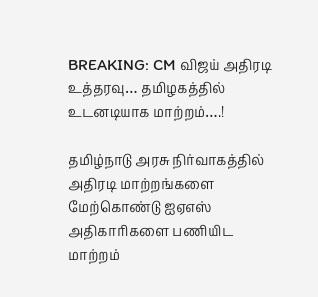BREAKING: CM விஜய் அதிரடி உத்தரவு… தமிழகத்தில் உடனடியாக மாற்றம்….!

தமிழ்நாடு அரசு நிர்வாகத்தில் அதிரடி மாற்றங்களை மேற்கொண்டு ஐஏஎஸ் அதிகாரிகளை பணியிட மாற்றம்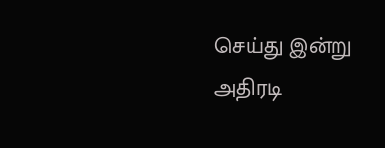செய்து இன்று அதிரடி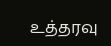உத்தரவு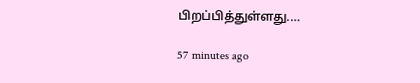பிறப்பித்துள்ளது.…

57 minutes ago